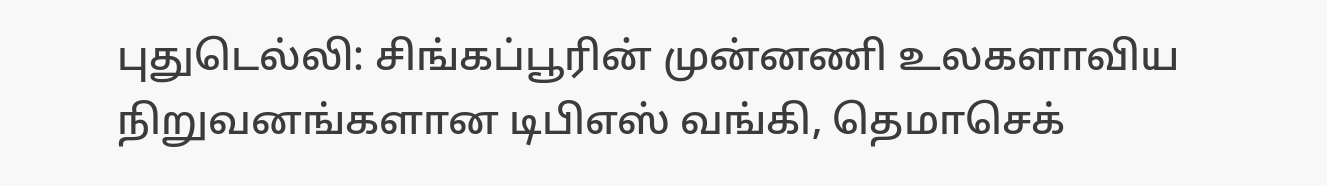புதுடெல்லி: சிங்கப்பூரின் முன்னணி உலகளாவிய நிறுவனங்களான டிபிஎஸ் வங்கி, தெமாசெக்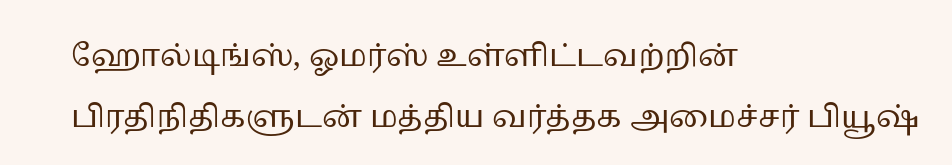ஹோல்டிங்ஸ், ஓமர்ஸ் உள்ளிட்டவற்றின் பிரதிநிதிகளுடன் மத்திய வர்த்தக அமைச்சர் பியூஷ்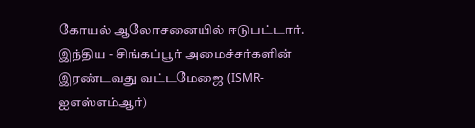கோயல் ஆலோசனையில் ஈடுபட்டார்.
இந்திய - சிங்கப்பூர் அமைச்சர்களின் இரண்டவது வட்டமேஜை (ISMR-ஐஎஸ்எம்ஆர்)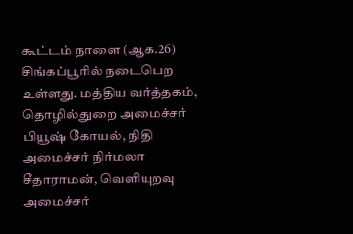கூட்டம் நாளை (ஆக.26) சிங்கப்பூரில் நடைபெற உள்ளது. மத்திய வர்த்தகம், தொழில்துறை அமைச்சர் பியூஷ் கோயல், நிதி அமைச்சர் நிர்மலா சீதாராமன், வெளியுறவு அமைச்சர்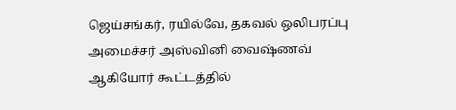ஜெய்சங்கர், ரயில்வே, தகவல் ஒலிபரப்பு அமைச்சர் அஸ்வினி வைஷ்ணவ் ஆகியோர் கூட்டத்தில்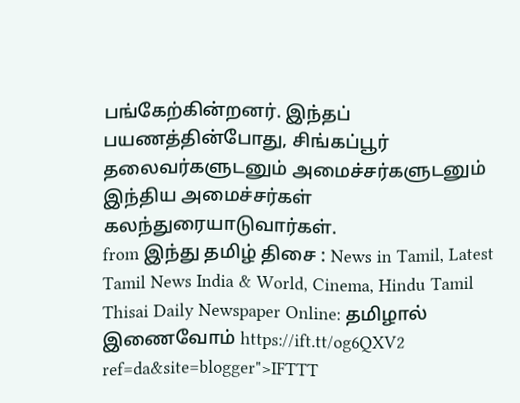பங்கேற்கின்றனர். இந்தப் பயணத்தின்போது, சிங்கப்பூர் தலைவர்களுடனும் அமைச்சர்களுடனும் இந்திய அமைச்சர்கள் கலந்துரையாடுவார்கள்.
from இந்து தமிழ் திசை : News in Tamil, Latest Tamil News India & World, Cinema, Hindu Tamil Thisai Daily Newspaper Online: தமிழால் இணைவோம் https://ift.tt/og6QXV2
ref=da&site=blogger">IFTTT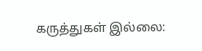கருத்துகள் இல்லை: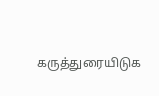கருத்துரையிடுக